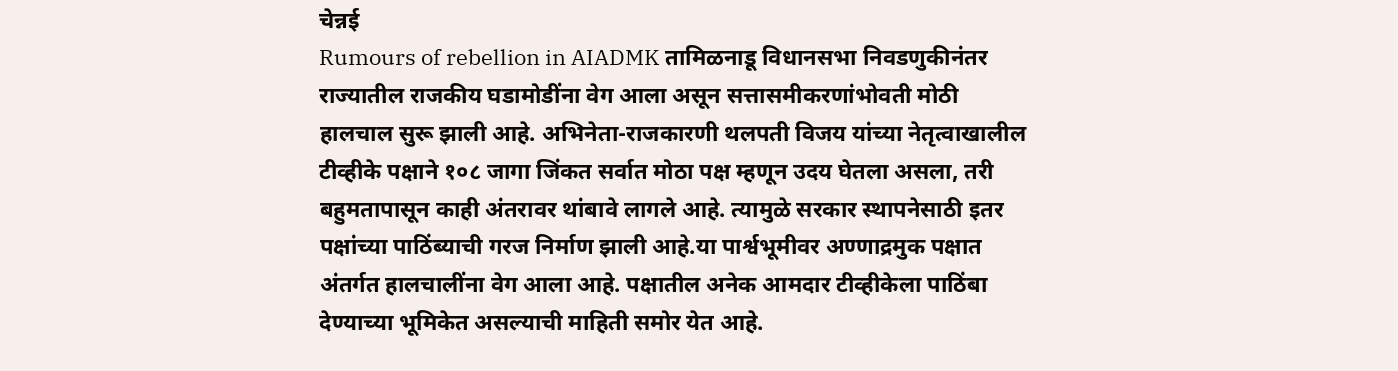चेन्नई
Rumours of rebellion in AIADMK तामिळनाडू विधानसभा निवडणुकीनंतर राज्यातील राजकीय घडामोडींना वेग आला असून सत्तासमीकरणांभोवती मोठी हालचाल सुरू झाली आहे. अभिनेता-राजकारणी थलपती विजय यांच्या नेतृत्वाखालील टीव्हीके पक्षाने १०८ जागा जिंकत सर्वात मोठा पक्ष म्हणून उदय घेतला असला, तरी बहुमतापासून काही अंतरावर थांबावे लागले आहे. त्यामुळे सरकार स्थापनेसाठी इतर पक्षांच्या पाठिंब्याची गरज निर्माण झाली आहे.या पार्श्वभूमीवर अण्णाद्रमुक पक्षात अंतर्गत हालचालींना वेग आला आहे. पक्षातील अनेक आमदार टीव्हीकेला पाठिंबा देण्याच्या भूमिकेत असल्याची माहिती समोर येत आहे.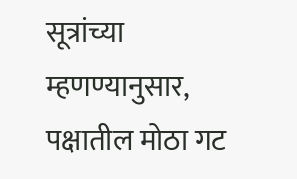सूत्रांच्या म्हणण्यानुसार, पक्षातील मोठा गट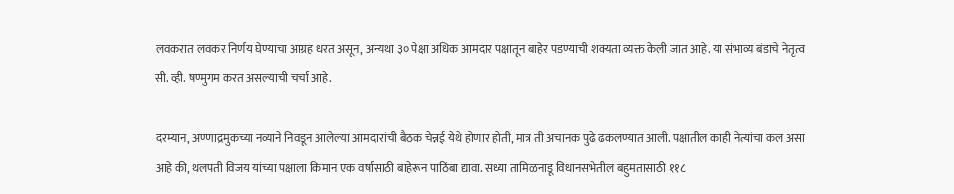लवकरात लवकर निर्णय घेण्याचा आग्रह धरत असून, अन्यथा ३० पेक्षा अधिक आमदार पक्षातून बाहेर पडण्याची शक्यता व्यक्त केली जात आहे. या संभाव्य बंडाचे नेतृत्व सी. व्ही. षण्मुगम करत असल्याची चर्चा आहे.

दरम्यान, अण्णाद्रमुकच्या नव्याने निवडून आलेल्या आमदारांची बैठक चेन्नई येथे होणार होती, मात्र ती अचानक पुढे ढकलण्यात आली. पक्षातील काही नेत्यांचा कल असा आहे की, थलपती विजय यांच्या पक्षाला किमान एक वर्षासाठी बाहेरून पाठिंबा द्यावा. सध्या तामिळनाडू विधानसभेतील बहुमतासाठी ११८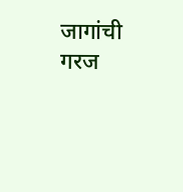जागांची गरज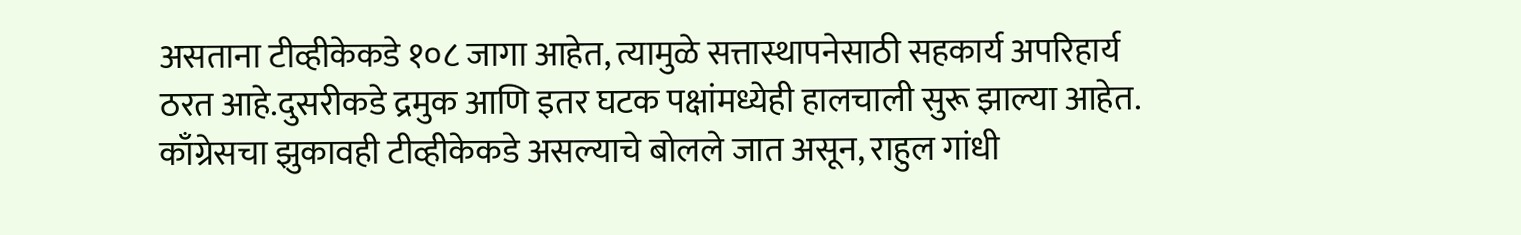असताना टीव्हीकेकडे १०८ जागा आहेत, त्यामुळे सत्तास्थापनेसाठी सहकार्य अपरिहार्य ठरत आहे.दुसरीकडे द्रमुक आणि इतर घटक पक्षांमध्येही हालचाली सुरू झाल्या आहेत. काँग्रेसचा झुकावही टीव्हीकेकडे असल्याचे बोलले जात असून, राहुल गांधी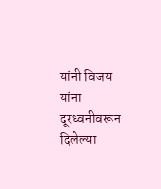यांनी विजय यांना दूरध्वनीवरून दिलेल्या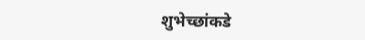शुभेच्छांकडे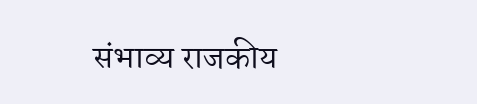संभाव्य राजकीय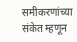समीकरणांच्या संकेत म्हणून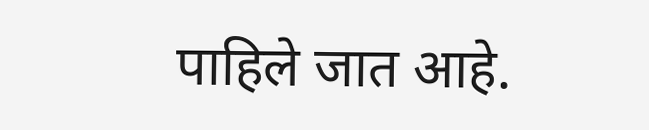पाहिले जात आहे.